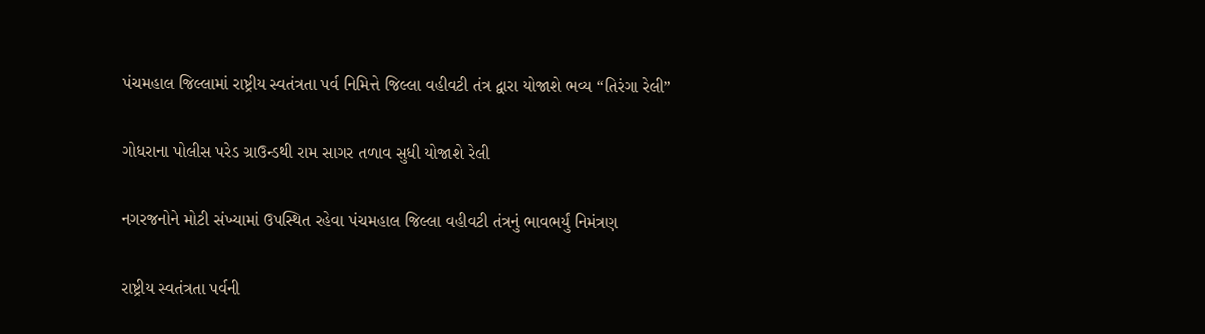પંચમહાલ જિલ્લામાં રાષ્ટ્રીય સ્વતંત્રતા પર્વ નિમિત્તે જિલ્લા વહીવટી તંત્ર દ્વારા યોજાશે ભવ્ય “તિરંગા રેલી”

ગોધરાના પોલીસ પરેડ ગ્રાઉન્ડથી રામ સાગર તળાવ સુધી યોજાશે રેલી

નગરજનોને મોટી સંખ્યામાં ઉપસ્થિત રહેવા પંચમહાલ જિલ્લા વહીવટી તંત્રનું ભાવભર્યું નિમંત્રણ

રાષ્ટ્રીય સ્વતંત્રતા પર્વની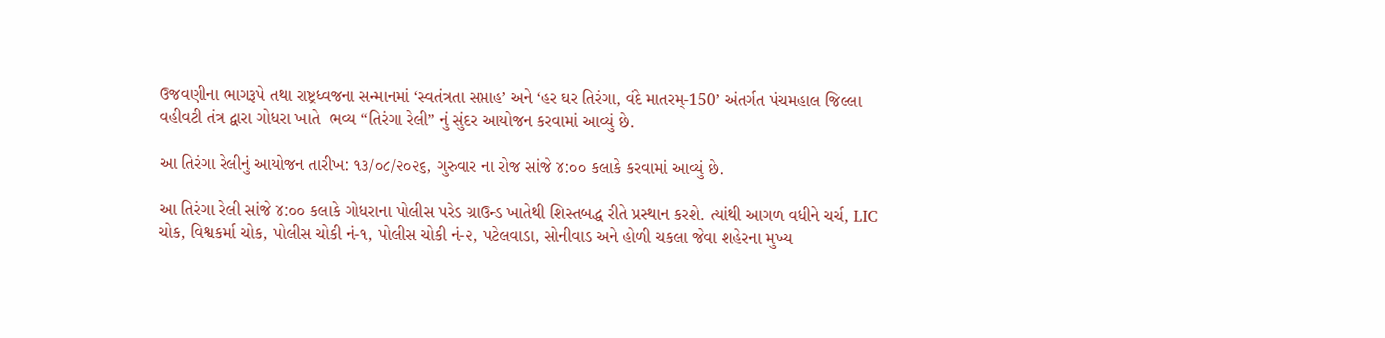ઉજવણીના ભાગરૂપે તથા રાષ્ટ્રધ્વજના સન્માનમાં ‘સ્વતંત્રતા સપ્તાહ’ અને ‘હર ઘર તિરંગા, વંદે માતરમ્-150’ અંતર્ગત પંચમહાલ જિલ્લા વહીવટી તંત્ર દ્વારા ગોધરા ખાતે  ભવ્ય “તિરંગા રેલી” નું સુંદર આયોજન કરવામાં આવ્યું છે.

આ તિરંગા રેલીનું આયોજન તારીખ: ૧૩/૦૮/૨૦૨૬, ગુરુવાર ના રોજ સાંજે ૪:૦૦ કલાકે કરવામાં આવ્યું છે.

આ તિરંગા રેલી સાંજે ૪:૦૦ કલાકે ગોધરાના પોલીસ પરેડ ગ્રાઉન્ડ ખાતેથી શિસ્તબદ્ધ રીતે પ્રસ્થાન કરશે. ત્યાંથી આગળ વધીને ચર્ચ, LIC ચોક, વિશ્વકર્મા ચોક, પોલીસ ચોકી નં-૧, પોલીસ ચોકી નં-૨, પટેલવાડા, સોનીવાડ અને હોળી ચકલા જેવા શહેરના મુખ્ય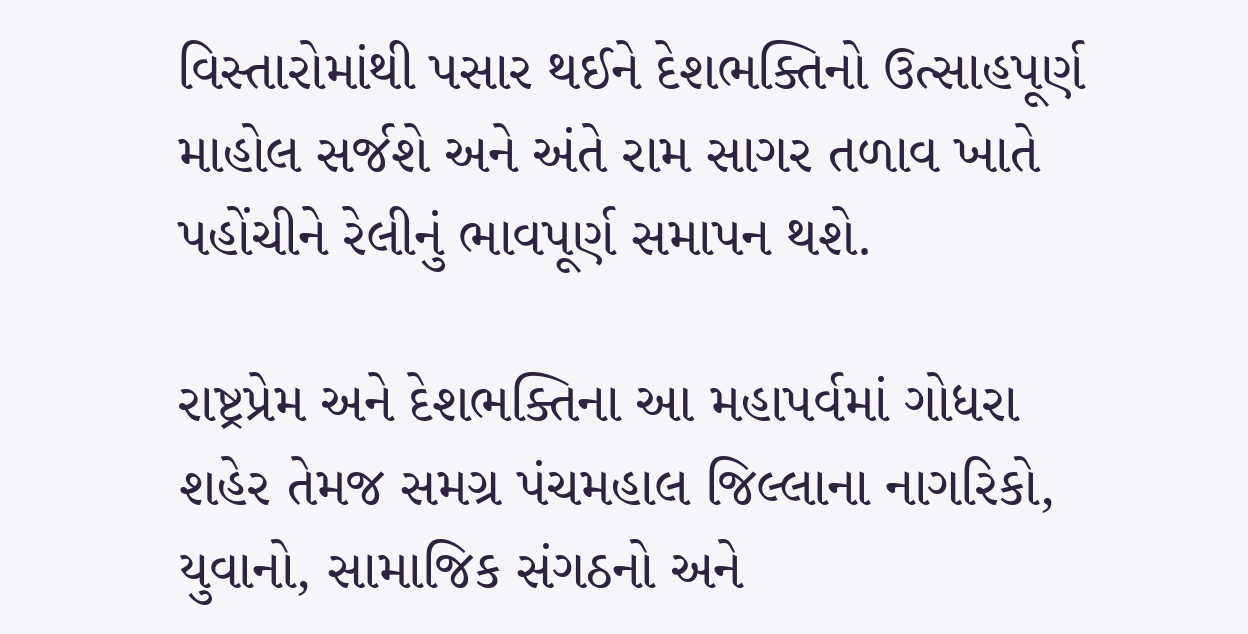વિસ્તારોમાંથી પસાર થઈને દેશભક્તિનો ઉત્સાહપૂર્ણ માહોલ સર્જશે અને અંતે રામ સાગર તળાવ ખાતે પહોંચીને રેલીનું ભાવપૂર્ણ સમાપન થશે.

રાષ્ટ્રપ્રેમ અને દેશભક્તિના આ મહાપર્વમાં ગોધરા શહેર તેમજ સમગ્ર પંચમહાલ જિલ્લાના નાગરિકો, યુવાનો, સામાજિક સંગઠનો અને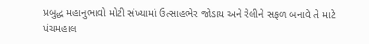પ્રબુદ્ધ મહાનુભાવો મોટી સંખ્યામાં ઉત્સાહભેર જોડાય અને રેલીને સફળ બનાવે તે માટે પંચમહાલ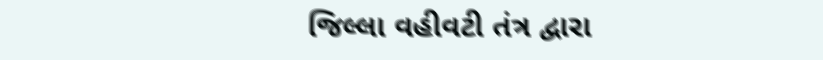જિલ્લા વહીવટી તંત્ર દ્વારા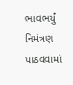ભાવભર્યું નિમંત્રણ પાઠવવામાં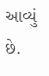આવ્યું છે.